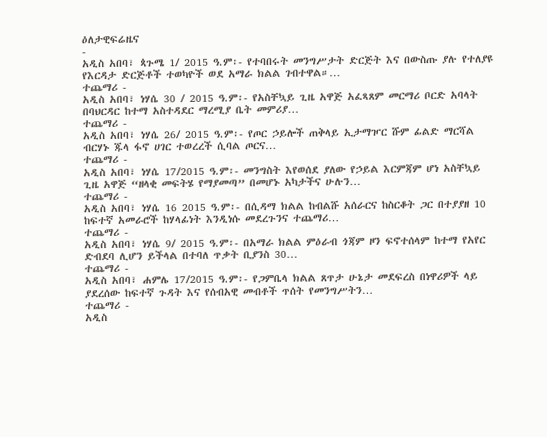ዕለታዊፍሬዜና
-
አዲስ አበባ፣ ጳጉሜ 1/ 2015 ዓ.ም፡- የተባበሩት መንግሥታት ድርጅት እና በውስጡ ያሉ የተለያዩ የእርዳታ ድርጅቶች ተወካዮች ወደ አማራ ክልል ገብተዋል።…
ተጨማሪ -
አዲስ አበባ፣ ነሃሴ 30 / 2015 ዓ.ም፡- የአስቸኳይ ጊዜ አዋጅ አፈጻጸም መርማሪ ቦርድ አባላት በባህርዳር ከተማ አስተዳደር ማረሚያ ቤት መምሪያ…
ተጨማሪ -
አዲስ አበባ፣ ነሃሴ 26/ 2015 ዓ.ም፡- የጦር ኃይሎች ጠቅላይ ኢታማዦር ሹም ፊልድ ማርሻል ብርሃኑ ጁላ ፋኖ ሀገር ተወረረች ሲባል ጦርና…
ተጨማሪ -
አዲስ አበባ፣ ነሃሴ 17/2015 ዓ.ም፡- መንግስት እየወሰደ ያለው የኃይል እርምጃም ሆነ አስቸኳይ ጊዜ አዋጅ “ዘላቂ መፍትሄ የማያመጣ” በመሆኑ አካታችና ሁሉን…
ተጨማሪ -
አዲስ አበባ፣ ነሃሴ 16 2015 ዓ.ም፡- በሲዳማ ክልል ከብልሹ አሰራርና ከስርቆት ጋር በተያያዘ 10 ከፍተኛ አመራሮች ከሃላፊነት እንዲነሱ መደረጉንና ተጨማሪ…
ተጨማሪ -
አዲስ አበባ፣ ነሃሴ 9/ 2015 ዓ.ም፡- በአማራ ክልል ምዕራብ ጎጃም ዞን ፍኖተሰላም ከተማ የአየር ድብደባ ሊሆን ይችላል በተባለ ጥቃት ቢያንስ 30…
ተጨማሪ -
አዲስ አበባ፣ ሐምሌ 17/2015 ዓ.ም፡- የጋምቤላ ክልል ጸጥታ ሁኔታ መደፍረስ በነዋሪዎች ላይ ያደረሰው ከፍተኛ ጉዳት እና የሰብአዊ መብቶች ጥሰት የመንግሥትን…
ተጨማሪ -
አዲስ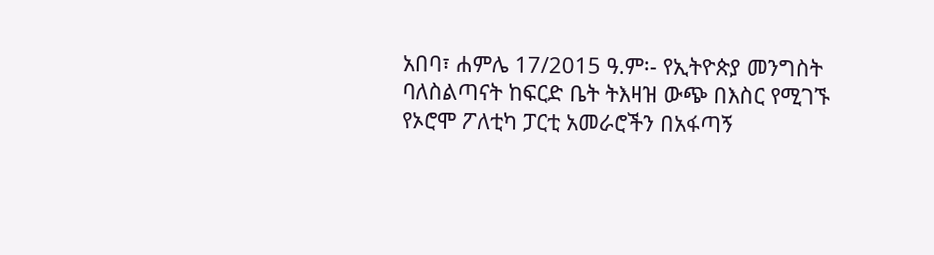አበባ፣ ሐምሌ 17/2015 ዓ.ም፡- የኢትዮጵያ መንግስት ባለስልጣናት ከፍርድ ቤት ትእዛዝ ውጭ በእስር የሚገኙ የኦሮሞ ፖለቲካ ፓርቲ አመራሮችን በአፋጣኝ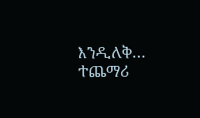እንዲለቅ…
ተጨማሪ